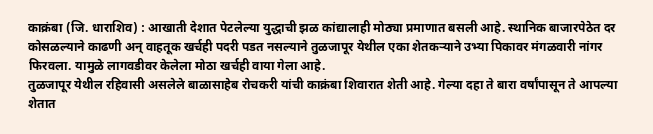काक्रंबा (जि. धाराशिव) : आखाती देशात पेटलेल्या युद्धाची झळ कांद्यालाही मोठ्या प्रमाणात बसली आहे. स्थानिक बाजारपेठेत दर कोसळल्याने काढणी अन् वाहतूक खर्चही पदरी पडत नसल्याने तुळजापूर येथील एका शेतकऱ्याने उभ्या पिकावर मंगळवारी नांगर फिरवला. यामुळे लागवडीवर केलेला मोठा खर्चही वाया गेला आहे.
तुळजापूर येथील रहिवासी असलेले बाळासाहेब रोचकरी यांची काक्रंबा शिवारात शेती आहे. गेल्या दहा ते बारा वर्षांपासून ते आपल्या शेतात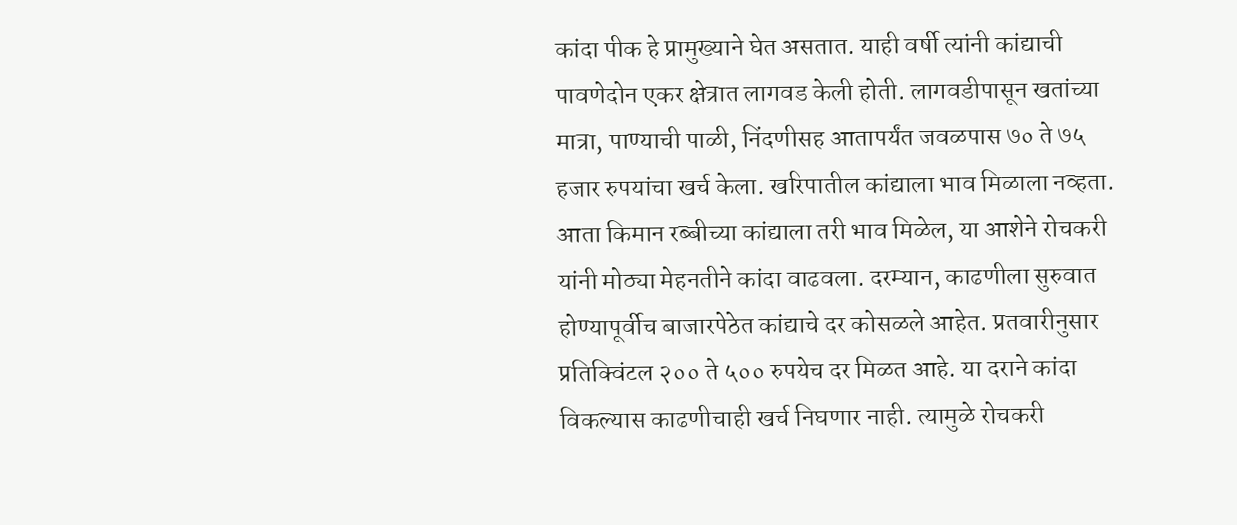कांदा पीक हे प्रामुख्याने घेत असतात. याही वर्षी त्यांनी कांद्याची पावणेदोन एकर क्षेत्रात लागवड केली होती. लागवडीपासून खतांच्या मात्रा, पाण्याची पाळी, निंदणीसह आतापर्यंत जवळपास ७० ते ७५ हजार रुपयांचा खर्च केला. खरिपातील कांद्याला भाव मिळाला नव्हता. आता किमान रब्बीच्या कांद्याला तरी भाव मिळेल, या आशेने रोचकरी यांनी मोठ्या मेहनतीने कांदा वाढवला. दरम्यान, काढणीला सुरुवात होण्यापूर्वीच बाजारपेठेत कांद्याचे दर कोसळले आहेत. प्रतवारीनुसार प्रतिक्विंटल २०० ते ५०० रुपयेच दर मिळत आहे. या दराने कांदा विकल्यास काढणीचाही खर्च निघणार नाही. त्यामुळे रोचकरी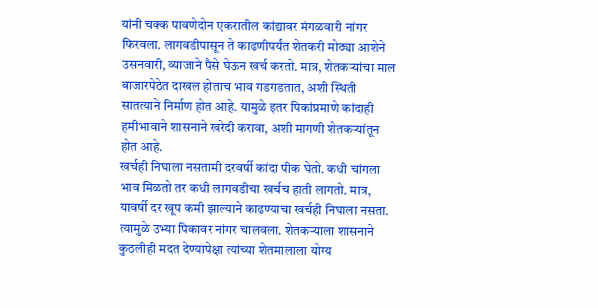यांनी चक्क पावणेदोन एकरातील कांद्यावर मंगळवारी नांगर फिरवला. लागवडीपासून ते काढणीपर्यंत शेतकरी मोठ्या आशेने उसनवारी, व्याजाने पैसे घेऊन खर्च करतो. मात्र, शेतकऱ्यांचा माल बाजारपेठेत दाखल होताच भाव गडगडतात, अशी स्थिती सातत्याने निर्माण होत आहे. यामुळे इतर पिकांप्रमाणे कांदाही हमीभावाने शासनाने खरेदी करावा, अशी मागणी शेतकऱ्यांतून होत आहे.
खर्चही निघाला नसतामी दरवर्षी कांदा पीक घेतो. कधी चांगला भाव मिळतो तर कधी लागवडीचा खर्चच हाती लागतो. मात्र, यावर्षी दर खूप कमी झाल्याने काढण्याचा खर्चही निघाला नसता. त्यामुळे उभ्या पिकावर नांगर चालवला. शेतकऱ्याला शासनाने कुठलीही मदत देण्यापेक्षा त्यांच्या शेतमालाला योग्य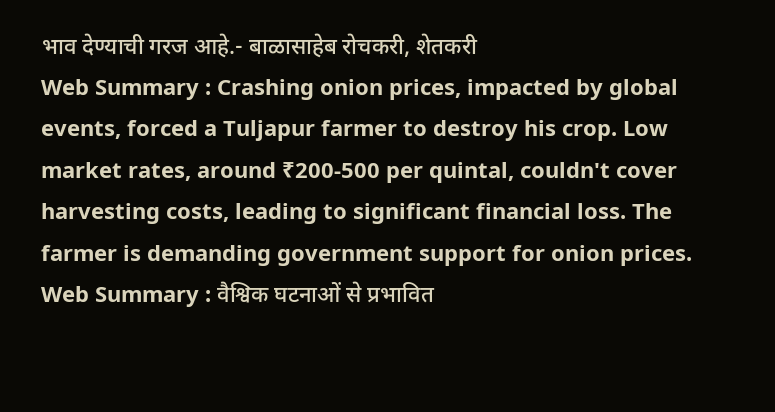भाव देण्याची गरज आहे.- बाळासाहेब रोचकरी, शेतकरी
Web Summary : Crashing onion prices, impacted by global events, forced a Tuljapur farmer to destroy his crop. Low market rates, around ₹200-500 per quintal, couldn't cover harvesting costs, leading to significant financial loss. The farmer is demanding government support for onion prices.
Web Summary : वैश्विक घटनाओं से प्रभावित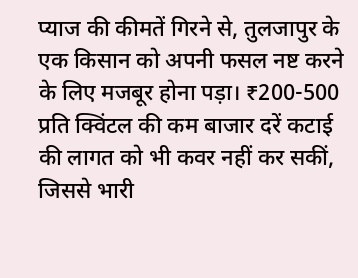प्याज की कीमतें गिरने से, तुलजापुर के एक किसान को अपनी फसल नष्ट करने के लिए मजबूर होना पड़ा। ₹200-500 प्रति क्विंटल की कम बाजार दरें कटाई की लागत को भी कवर नहीं कर सकीं, जिससे भारी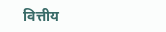वित्तीय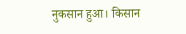नुकसान हुआ। किसान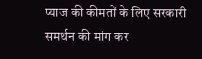प्याज की कीमतों के लिए सरकारी समर्थन की मांग कर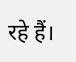रहे हैं।